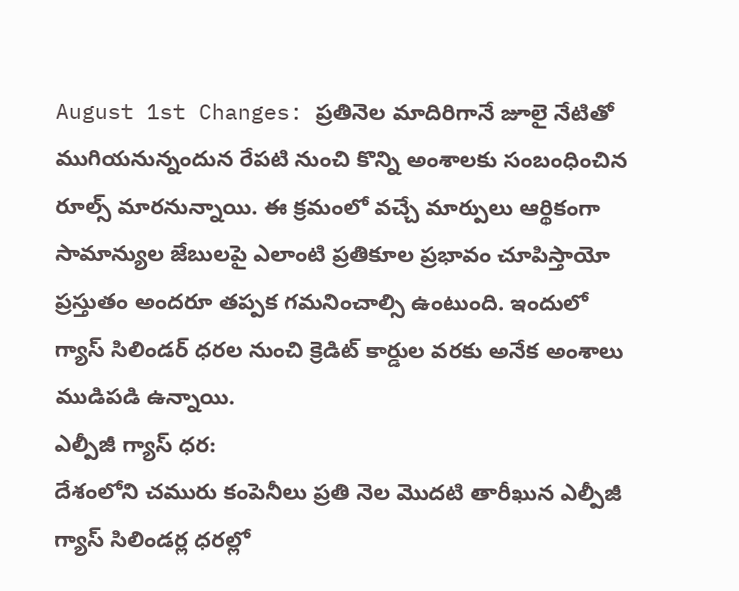August 1st Changes: ప్రతినెల మాదిరిగానే జూలై నేటితో ముగియనున్నందున రేపటి నుంచి కొన్ని అంశాలకు సంబంధించిన రూల్స్ మారనున్నాయి. ఈ క్రమంలో వచ్చే మార్పులు ఆర్థికంగా సామాన్యుల జేబులపై ఎలాంటి ప్రతికూల ప్రభావం చూపిస్తాయో ప్రస్తుతం అందరూ తప్పక గమనించాల్సి ఉంటుంది. ఇందులో గ్యాస్ సిలిండర్ ధరల నుంచి క్రెడిట్ కార్డుల వరకు అనేక అంశాలు ముడిపడి ఉన్నాయి.
ఎల్పీజీ గ్యాస్ ధర:
దేశంలోని చమురు కంపెనీలు ప్రతి నెల మెుదటి తారీఖున ఎల్పీజీ గ్యాస్ సిలిండర్ల ధరల్లో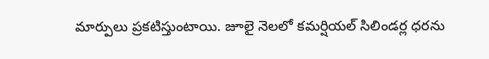మార్పులు ప్రకటిస్తుంటాయి. జూలై నెలలో కమర్షియల్ సిలిండర్ల ధరను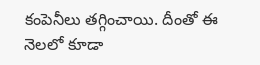కంపెనీలు తగ్గించాయి. దీంతో ఈ నెలలో కూడా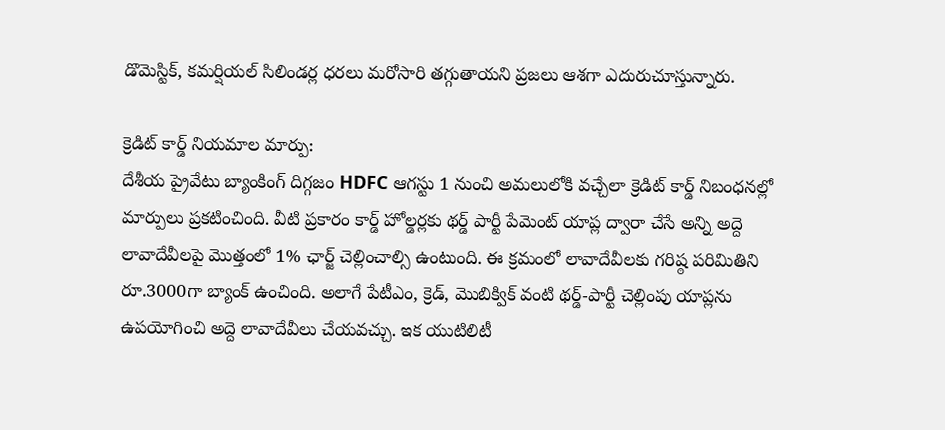డొమెస్టిక్, కమర్షియల్ సిలిండర్ల ధరలు మరోసారి తగ్గుతాయని ప్రజలు ఆశగా ఎదురుచూస్తున్నారు.

క్రెడిట్ కార్డ్ నియమాల మార్పు:
దేశీయ ప్రైవేటు బ్యాంకింగ్ దిగ్గజం HDFC ఆగస్టు 1 నుంచి అమలులోకి వచ్చేలా క్రెడిట్ కార్డ్ నిబంధనల్లో మార్పులు ప్రకటించింది. వీటి ప్రకారం కార్డ్ హోల్డర్లకు థర్డ్ పార్టీ పేమెంట్ యాప్ల ద్వారా చేసే అన్ని అద్దె లావాదేవీలపై మొత్తంలో 1% ఛార్జ్ చెల్లించాల్సి ఉంటుంది. ఈ క్రమంలో లావాదేవీలకు గరిష్ఠ పరిమితిని రూ.3000గా బ్యాంక్ ఉంచింది. అలాగే పేటీఎం, క్రెడ్, మెుబిక్విక్ వంటి థర్డ్-పార్టీ చెల్లింపు యాప్లను ఉపయోగించి అద్దె లావాదేవీలు చేయవచ్చు. ఇక యుటిలిటీ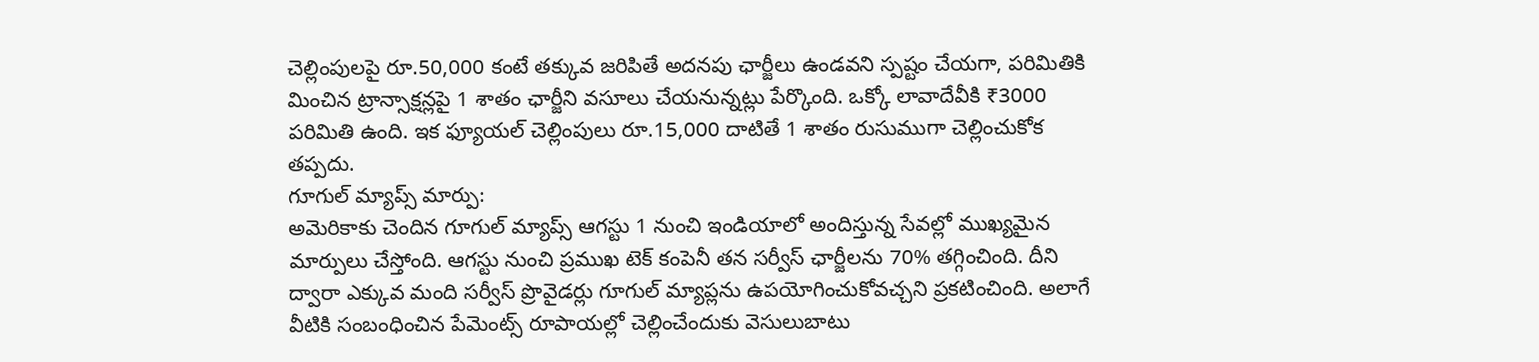చెల్లింపులపై రూ.50,000 కంటే తక్కువ జరిపితే అదనపు ఛార్జీలు ఉండవని స్పష్టం చేయగా, పరిమితికి మించిన ట్రాన్సాక్షన్లపై 1 శాతం ఛార్జీని వసూలు చేయనున్నట్లు పేర్కొంది. ఒక్కో లావాదేవీకి ₹3000 పరిమితి ఉంది. ఇక ఫ్యూయల్ చెల్లింపులు రూ.15,000 దాటితే 1 శాతం రుసుముగా చెల్లించుకోక తప్పదు.
గూగుల్ మ్యాప్స్ మార్పు:
అమెరికాకు చెందిన గూగుల్ మ్యాప్స్ ఆగస్టు 1 నుంచి ఇండియాలో అందిస్తున్న సేవల్లో ముఖ్యమైన మార్పులు చేస్తోంది. ఆగస్టు నుంచి ప్రముఖ టెక్ కంపెనీ తన సర్వీస్ ఛార్జీలను 70% తగ్గించింది. దీని ద్వారా ఎక్కువ మంది సర్వీస్ ప్రొవైడర్లు గూగుల్ మ్యాప్లను ఉపయోగించుకోవచ్చని ప్రకటించింది. అలాగే వీటికి సంబంధించిన పేమెంట్స్ రూపాయల్లో చెల్లించేందుకు వెసులుబాటు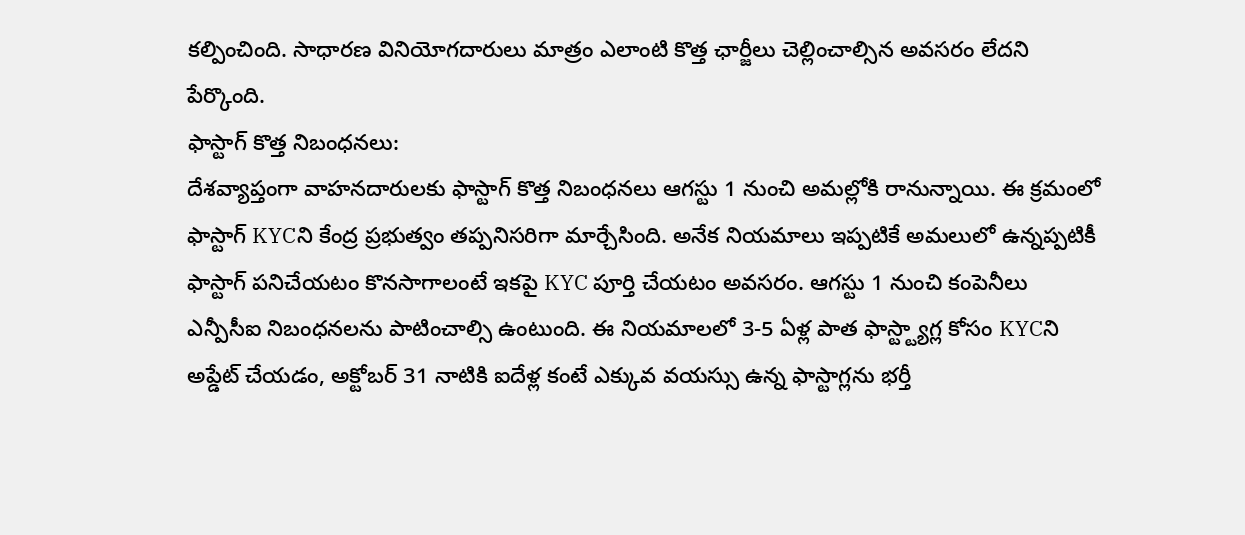కల్పించింది. సాధారణ వినియోగదారులు మాత్రం ఎలాంటి కొత్త ఛార్జీలు చెల్లించాల్సిన అవసరం లేదని పేర్కొంది.
ఫాస్టాగ్ కొత్త నిబంధనలు:
దేశవ్యాప్తంగా వాహనదారులకు ఫాస్టాగ్ కొత్త నిబంధనలు ఆగస్టు 1 నుంచి అమల్లోకి రానున్నాయి. ఈ క్రమంలో ఫాస్టాగ్ KYCని కేంద్ర ప్రభుత్వం తప్పనిసరిగా మార్చేసింది. అనేక నియమాలు ఇప్పటికే అమలులో ఉన్నప్పటికీ ఫాస్టాగ్ పనిచేయటం కొనసాగాలంటే ఇకపై KYC పూర్తి చేయటం అవసరం. ఆగస్టు 1 నుంచి కంపెనీలు ఎన్పీసీఐ నిబంధనలను పాటించాల్సి ఉంటుంది. ఈ నియమాలలో 3-5 ఏళ్ల పాత ఫాస్ట్ట్యాగ్ల కోసం KYCని అప్డేట్ చేయడం, అక్టోబర్ 31 నాటికి ఐదేళ్ల కంటే ఎక్కువ వయస్సు ఉన్న ఫాస్టాగ్లను భర్తీ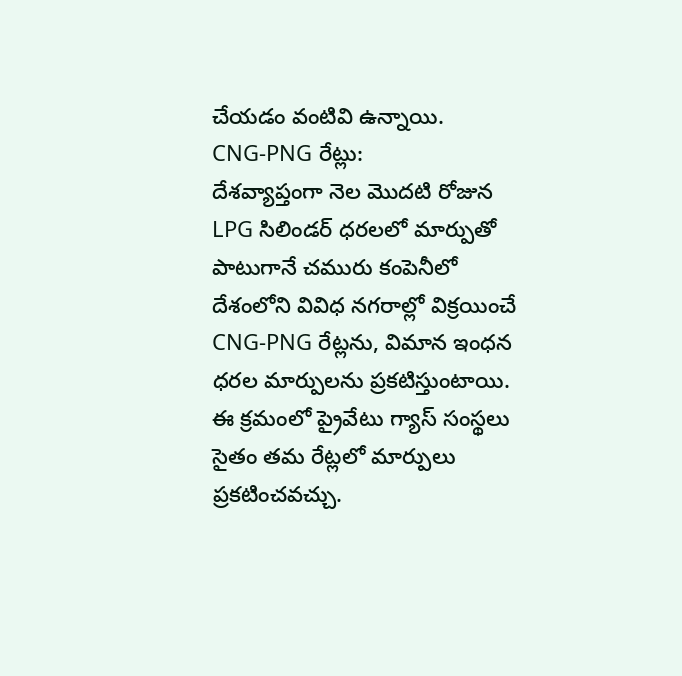చేయడం వంటివి ఉన్నాయి.
CNG-PNG రేట్లు:
దేశవ్యాప్తంగా నెల మొదటి రోజున LPG సిలిండర్ ధరలలో మార్పుతో పాటుగానే చమురు కంపెనీలో దేశంలోని వివిధ నగరాల్లో విక్రయించే CNG-PNG రేట్లను, విమాన ఇంధన ధరల మార్పులను ప్రకటిస్తుంటాయి. ఈ క్రమంలో ప్రైవేటు గ్యాస్ సంస్థలు సైతం తమ రేట్లలో మార్పులు ప్రకటించవచ్చు.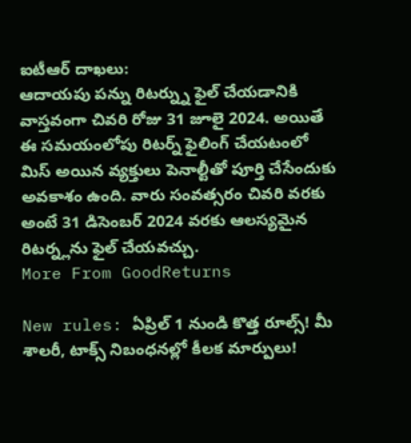ఐటీఆర్ దాఖలు:
ఆదాయపు పన్ను రిటర్న్ను ఫైల్ చేయడానికి వాస్తవంగా చివరి రోజు 31 జూలై 2024. అయితే ఈ సమయంలోపు రిటర్న్ ఫైలింగ్ చేయటంలో మిస్ అయిన వ్యక్తులు పెనాల్టీతో పూర్తి చేసేందుకు అవకాశం ఉంది. వారు సంవత్సరం చివరి వరకు అంటే 31 డిసెంబర్ 2024 వరకు ఆలస్యమైన రిటర్న్లను ఫైల్ చేయవచ్చు.
More From GoodReturns

New rules: ఏప్రిల్ 1 నుండి కొత్త రూల్స్! మీ శాలరీ, టాక్స్ నిబంధనల్లో కీలక మార్పులు!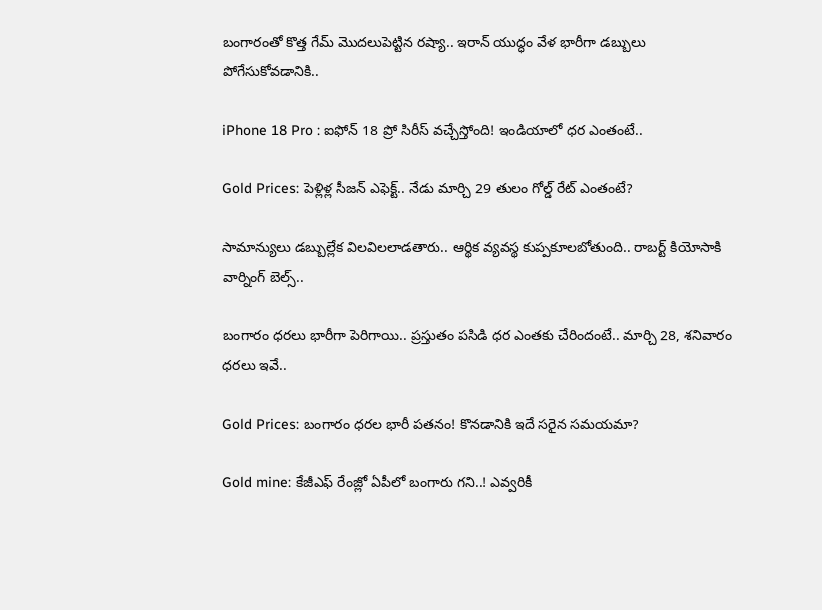బంగారంతో కొత్త గేమ్ మొదలుపెట్టిన రష్యా.. ఇరాన్ యుద్ధం వేళ భారీగా డబ్బులు పోగేసుకోవడానికి..

iPhone 18 Pro : ఐఫోన్ 18 ప్రో సిరీస్ వచ్చేస్తోంది! ఇండియాలో ధర ఎంతంటే..

Gold Prices: పెళ్లిళ్ల సీజన్ ఎఫెక్ట్.. నేడు మార్చి 29 తులం గోల్డ్ రేట్ ఎంతంటే?

సామాన్యులు డబ్బుల్లేక విలవిలలాడతారు.. ఆర్థిక వ్యవస్థ కుప్పకూలబోతుంది.. రాబర్ట్ కియోసాకి వార్నింగ్ బెల్స్..

బంగారం ధరలు భారీగా పెరిగాయి.. ప్రస్తుతం పసిడి ధర ఎంతకు చేరిందంటే.. మార్చి 28, శనివారం ధరలు ఇవే..

Gold Prices: బంగారం ధరల భారీ పతనం! కొనడానికి ఇదే సరైన సమయమా?

Gold mine: కేజీఎఫ్ రేంజ్లో ఏపీలో బంగారు గని..! ఎవ్వరికీ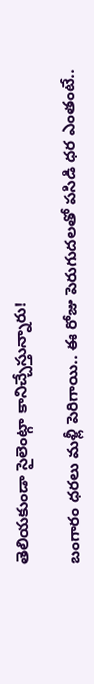తెలియకుండా సైలెంట్గా కానిచ్చేస్తున్నారు!

బంగారం ధరలు మళ్లీ పెరిగాయి.. ఈ రోజు పెరుగుదలతో పసిడి ధర ఎంతంటే..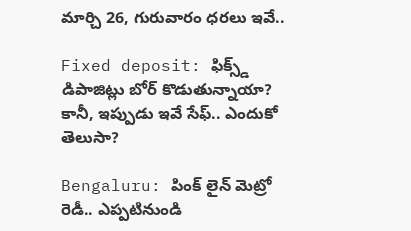మార్చి 26, గురువారం ధరలు ఇవే..

Fixed deposit: ఫిక్స్డ్ డిపాజిట్లు బోర్ కొడుతున్నాయా? కానీ, ఇప్పుడు ఇవే సేఫ్.. ఎందుకో తెలుసా?

Bengaluru: పింక్ లైన్ మెట్రో రెడీ.. ఎప్పటినుండి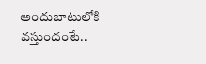అందుబాటులోకి వస్తుందంటే..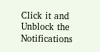Click it and Unblock the Notifications